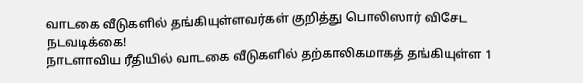வாடகை வீடுகளில் தங்கியுள்ளவர்கள் குறித்து பொலிஸார் விசேட நடவடிக்கை!
நாடளாவிய ரீதியில் வாடகை வீடுகளில் தற்காலிகமாகத் தங்கியுள்ள 1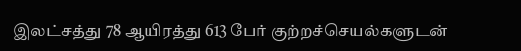இலட்சத்து 78 ஆயிரத்து 613 பேர் குற்றச்செயல்களுடன்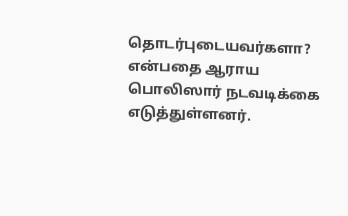தொடர்புடையவர்களா? என்பதை ஆராய பொலிஸார் நடவடிக்கை எடுத்துள்ளனர்.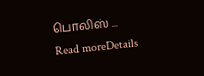பொலிஸ் ...
Read moreDetails